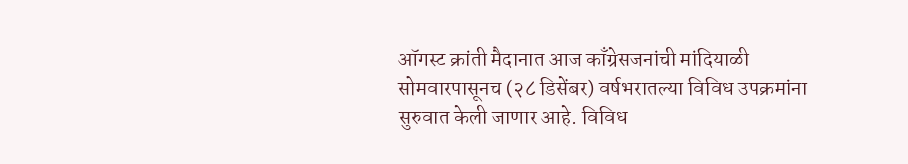ऑगस्ट क्रांती मैदानात आज काँग्रेसजनांची मांदियाळी
सोमवारपासूनच (२८ डिसेंबर) वर्षभरातल्या विविध उपक्रमांना सुरुवात केली जाणार आहे. विविध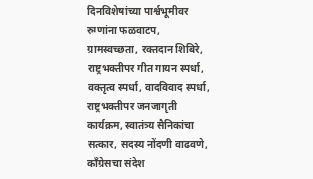दिनविशेषांच्या पार्श्वभूमीवर रुग्णांना फळवाटप, ग्रामस्वच्छता, रक्तदान शिबिरे, राष्ट्रभक्तीपर गीत गायन स्पर्धा, वक्तृत्व स्पर्धा, वादविवाद स्पर्धा, राष्ट्रभक्तीपर जनजागृती कार्यक्रम, स्वातंत्र्य सैनिकांचा सत्कार, सदस्य नोंदणी वाढवणे, काँग्रेसचा संदेश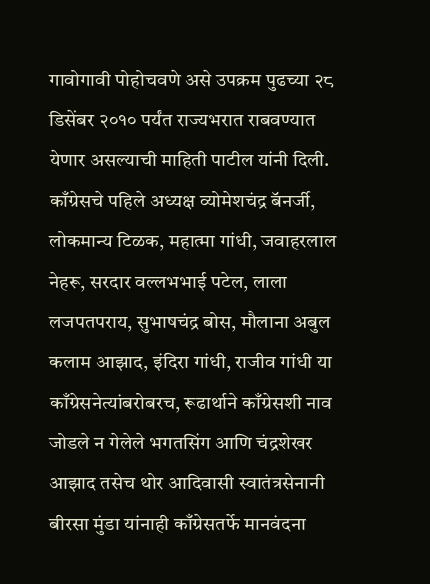गावोगावी पोहोचवणे असे उपक्रम पुढच्या २८ डिसेंबर २०१० पर्यंत राज्यभरात राबवण्यात येणार असल्याची माहिती पाटील यांनी दिली.
काँग्रेसचे पहिले अध्यक्ष व्योमेशचंद्र बॅनर्जी, लोकमान्य टिळक, महात्मा गांधी, जवाहरलाल नेहरू, सरदार वल्लभभाई पटेल, लाला लजपतपराय, सुभाषचंद्र बोस, मौलाना अबुल कलाम आझाद, इंदिरा गांधी, राजीव गांधी या काँग्रेसनेत्यांबरोबरच, रूढार्थाने काँग्रेसशी नाव जोडले न गेलेले भगतसिंग आणि चंद्रशेखर आझाद तसेच थोर आदिवासी स्वातंत्रसेनानी बीरसा मुंडा यांनाही काँग्रेसतर्फे मानवंदना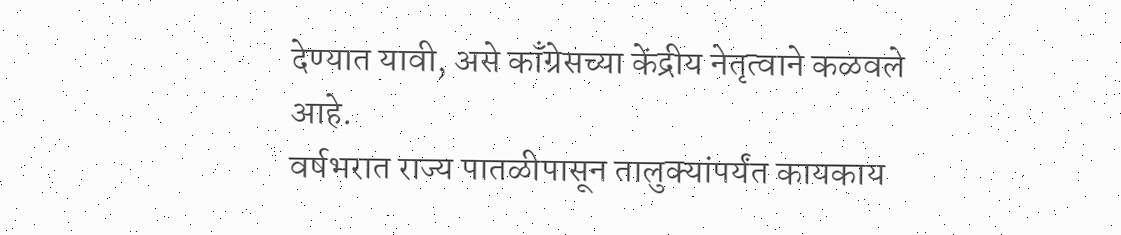देण्यात यावी, असे काँग्रेसच्या केंद्रीय नेतृत्वाने कळवले आहे.
वर्षभरात राज्य पातळीपासून तालुक्यांपर्यंत कायकाय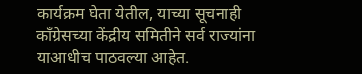कार्यक्रम घेता येतील, याच्या सूचनाही काँग्रेसच्या केंद्रीय समितीने सर्व राज्यांना याआधीच पाठवल्या आहेत.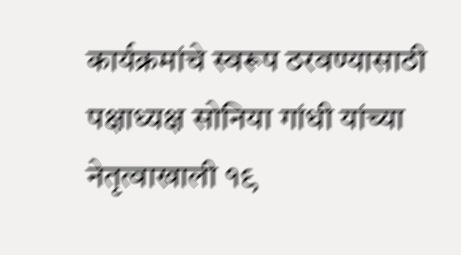कार्यक्रमांचे स्वरूप ठरवण्यासाठी पक्षाध्यक्ष सोनिया गांधी यांच्या नेतृत्वाखाली १९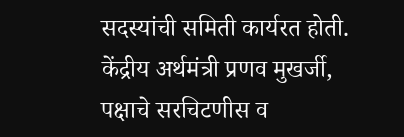सदस्यांची समिती कार्यरत होती. केंद्रीय अर्थमंत्री प्रणव मुखर्जी, पक्षाचे सरचिटणीस व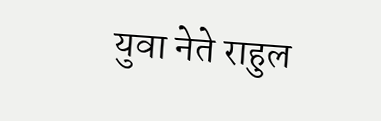युवा नेते राहुल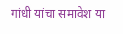गांधी यांचा समावेश या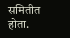समितीत होता.